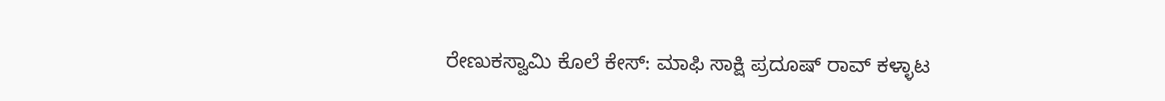ರೇಣುಕಸ್ವಾಮಿ ಕೊಲೆ ಕೇಸ್: ಮಾಫಿ ಸಾಕ್ಷಿ ಪ್ರದೂಷ್ ರಾವ್ ಕಳ್ಳಾಟ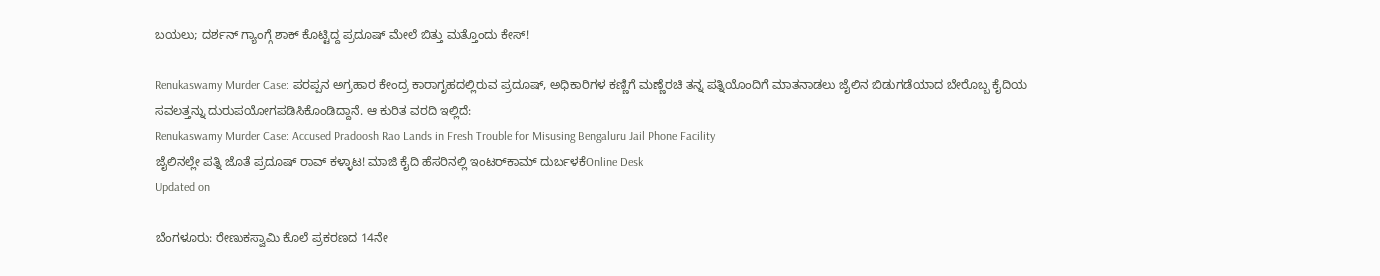ಬಯಲು; ದರ್ಶನ್ ಗ್ಯಾಂಗ್ಗೆ ಶಾಕ್ ಕೊಟ್ಟಿದ್ದ ಪ್ರದೂಷ್ ಮೇಲೆ ಬಿತ್ತು ಮತ್ತೊಂದು ಕೇಸ್!

Renukaswamy Murder Case: ಪರಪ್ಪನ ಅಗ್ರಹಾರ ಕೇಂದ್ರ ಕಾರಾಗೃಹದಲ್ಲಿರುವ ಪ್ರದೂಷ್, ಅಧಿಕಾರಿಗಳ ಕಣ್ಣಿಗೆ ಮಣ್ಣೆರಚಿ ತನ್ನ ಪತ್ನಿಯೊಂದಿಗೆ ಮಾತನಾಡಲು ಜೈಲಿನ ಬಿಡುಗಡೆಯಾದ ಬೇರೊಬ್ಬ ಕೈದಿಯ ಸವಲತ್ತನ್ನು ದುರುಪಯೋಗಪಡಿಸಿಕೊಂಡಿದ್ದಾನೆ. ಆ ಕುರಿತ ವರದಿ ಇಲ್ಲಿದೆ:
Renukaswamy Murder Case: Accused Pradoosh Rao Lands in Fresh Trouble for Misusing Bengaluru Jail Phone Facility
ಜೈಲಿನಲ್ಲೇ ಪತ್ನಿ ಜೊತೆ ಪ್ರದೂಷ್ ರಾವ್ ಕಳ್ಳಾಟ! ಮಾಜಿ ಕೈದಿ ಹೆಸರಿನಲ್ಲಿ ಇಂಟರ್‌ಕಾಮ್ ದುರ್ಬಳಕೆOnline Desk
Updated on

ಬೆಂಗಳೂರು: ರೇಣುಕಸ್ವಾಮಿ ಕೊಲೆ ಪ್ರಕರಣದ 14ನೇ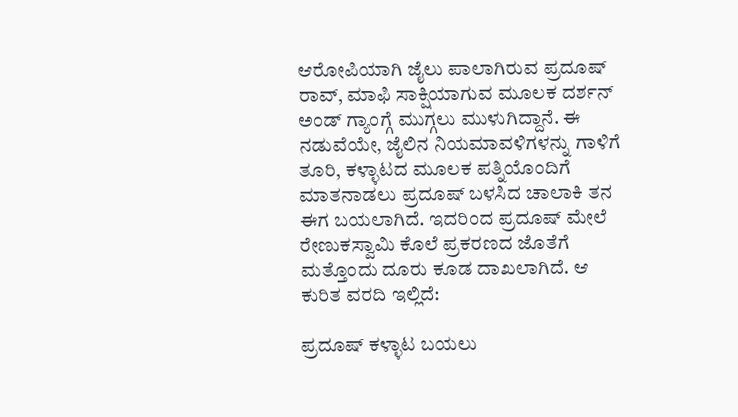ಆರೋಪಿಯಾಗಿ ಜೈಲು ಪಾಲಾಗಿರುವ ಪ್ರದೂಷ್ ರಾವ್, ಮಾಫಿ ಸಾಕ್ಷಿಯಾಗುವ ಮೂಲಕ ದರ್ಶನ್ ಅಂಡ್ ಗ್ಯಾಂಗ್ಗೆ ಮುಗ್ಗಲು ಮುಳುಗಿದ್ದಾನೆ. ಈ ನಡುವೆಯೇ, ಜೈಲಿನ ನಿಯಮಾವಳಿಗಳನ್ನು ಗಾಳಿಗೆ ತೂರಿ, ಕಳ್ಳಾಟದ ಮೂಲಕ ಪತ್ನಿಯೊಂದಿಗೆ ಮಾತನಾಡಲು ಪ್ರದೂಷ್ ಬಳಸಿದ ಚಾಲಾಕಿ ತನ ಈಗ ಬಯಲಾಗಿದೆ. ಇದರಿಂದ ಪ್ರದೂಷ್ ಮೇಲೆ ರೇಣುಕಸ್ವಾಮಿ ಕೊಲೆ ಪ್ರಕರಣದ ಜೊತೆಗೆ ಮತ್ತೊಂದು ದೂರು ಕೂಡ ದಾಖಲಾಗಿದೆ. ಆ ಕುರಿತ ವರದಿ ಇಲ್ಲಿದೆ:

ಪ್ರದೂಷ್ ಕಳ್ಳಾಟ ಬಯಲು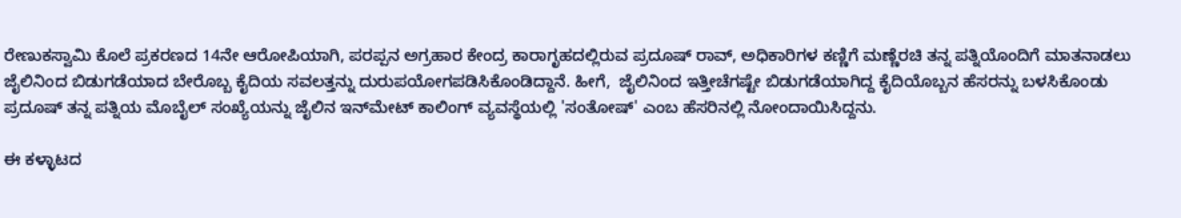ರೇಣುಕಸ್ವಾಮಿ ಕೊಲೆ ಪ್ರಕರಣದ 14ನೇ ಆರೋಪಿಯಾಗಿ, ಪರಪ್ಪನ ಅಗ್ರಹಾರ ಕೇಂದ್ರ ಕಾರಾಗೃಹದಲ್ಲಿರುವ ಪ್ರದೂಷ್ ರಾವ್, ಅಧಿಕಾರಿಗಳ ಕಣ್ಣಿಗೆ ಮಣ್ಣೆರಚಿ ತನ್ನ ಪತ್ನಿಯೊಂದಿಗೆ ಮಾತನಾಡಲು ಜೈಲಿನಿಂದ ಬಿಡುಗಡೆಯಾದ ಬೇರೊಬ್ಬ ಕೈದಿಯ ಸವಲತ್ತನ್ನು ದುರುಪಯೋಗಪಡಿಸಿಕೊಂಡಿದ್ದಾನೆ. ಹೀಗೆ,  ಜೈಲಿನಿಂದ ಇತ್ತೀಚೆಗಷ್ಟೇ ಬಿಡುಗಡೆಯಾಗಿದ್ದ ಕೈದಿಯೊಬ್ಬನ ಹೆಸರನ್ನು ಬಳಸಿಕೊಂಡು ಪ್ರದೂಷ್ ತನ್ನ ಪತ್ನಿಯ ಮೊಬೈಲ್ ಸಂಖ್ಯೆಯನ್ನು ಜೈಲಿನ ಇನ್‌ಮೇಟ್ ಕಾಲಿಂಗ್ ವ್ಯವಸ್ಥೆಯಲ್ಲಿ 'ಸಂತೋಷ್' ಎಂಬ ಹೆಸರಿನಲ್ಲಿ ನೋಂದಾಯಿಸಿದ್ದನು.

ಈ ಕಳ್ಳಾಟದ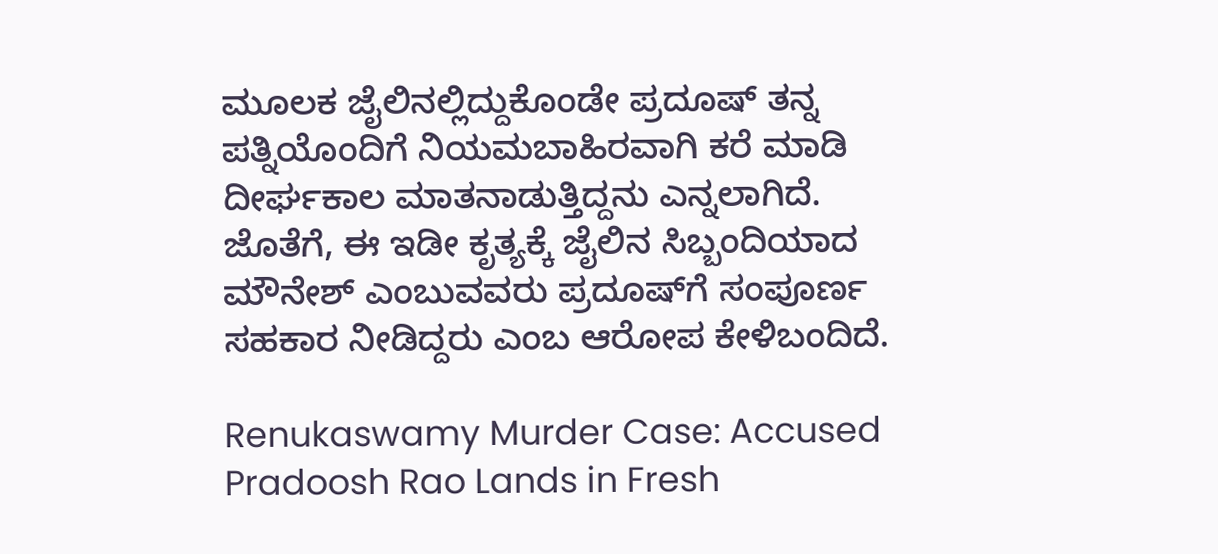ಮೂಲಕ ಜೈಲಿನಲ್ಲಿದ್ದುಕೊಂಡೇ ಪ್ರದೂಷ್ ತನ್ನ ಪತ್ನಿಯೊಂದಿಗೆ ನಿಯಮಬಾಹಿರವಾಗಿ ಕರೆ ಮಾಡಿ ದೀರ್ಘಕಾಲ ಮಾತನಾಡುತ್ತಿದ್ದನು ಎನ್ನಲಾಗಿದೆ. ಜೊತೆಗೆ, ಈ ಇಡೀ ಕೃತ್ಯಕ್ಕೆ ಜೈಲಿನ ಸಿಬ್ಬಂದಿಯಾದ ಮೌನೇಶ್ ಎಂಬುವವರು ಪ್ರದೂಷ್‌ಗೆ ಸಂಪೂರ್ಣ ಸಹಕಾರ ನೀಡಿದ್ದರು ಎಂಬ ಆರೋಪ ಕೇಳಿಬಂದಿದೆ.

Renukaswamy Murder Case: Accused Pradoosh Rao Lands in Fresh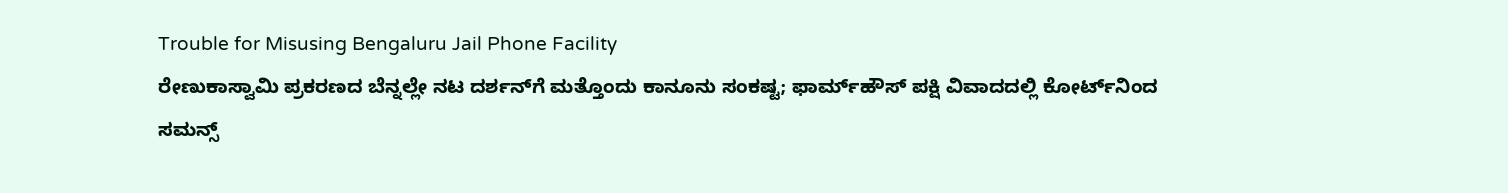Trouble for Misusing Bengaluru Jail Phone Facility
ರೇಣುಕಾಸ್ವಾಮಿ ಪ್ರಕರಣದ ಬೆನ್ನಲ್ಲೇ ನಟ ದರ್ಶನ್‌ಗೆ ಮತ್ತೊಂದು ಕಾನೂನು ಸಂಕಷ್ಟ; ಫಾರ್ಮ್‌ಹೌಸ್ ಪಕ್ಷಿ ವಿವಾದದಲ್ಲಿ ಕೋರ್ಟ್‌ನಿಂದ ಸಮನ್ಸ್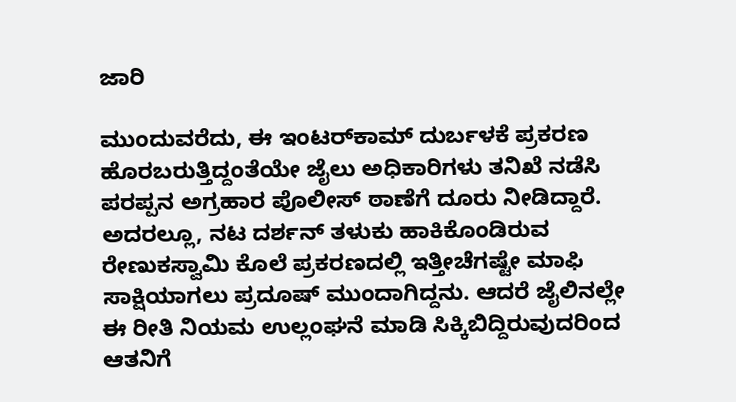ಜಾರಿ

ಮುಂದುವರೆದು, ಈ ಇಂಟರ್‌ಕಾಮ್ ದುರ್ಬಳಕೆ ಪ್ರಕರಣ ಹೊರಬರುತ್ತಿದ್ದಂತೆಯೇ ಜೈಲು ಅಧಿಕಾರಿಗಳು ತನಿಖೆ ನಡೆಸಿ ಪರಪ್ಪನ ಅಗ್ರಹಾರ ಪೊಲೀಸ್ ಠಾಣೆಗೆ ದೂರು ನೀಡಿದ್ದಾರೆ. ಅದರಲ್ಲೂ, ನಟ ದರ್ಶನ್ ತಳುಕು ಹಾಕಿಕೊಂಡಿರುವ ರೇಣುಕಸ್ವಾಮಿ ಕೊಲೆ ಪ್ರಕರಣದಲ್ಲಿ ಇತ್ತೀಚೆಗಷ್ಟೇ ಮಾಫಿ ಸಾಕ್ಷಿಯಾಗಲು ಪ್ರದೂಷ್ ಮುಂದಾಗಿದ್ದನು. ಆದರೆ ಜೈಲಿನಲ್ಲೇ ಈ ರೀತಿ ನಿಯಮ ಉಲ್ಲಂಘನೆ ಮಾಡಿ ಸಿಕ್ಕಿಬಿದ್ದಿರುವುದರಿಂದ ಆತನಿಗೆ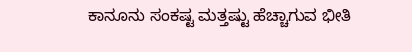ಕಾನೂನು ಸಂಕಷ್ಟ ಮತ್ತಷ್ಟು ಹೆಚ್ಚಾಗುವ ಭೀತಿ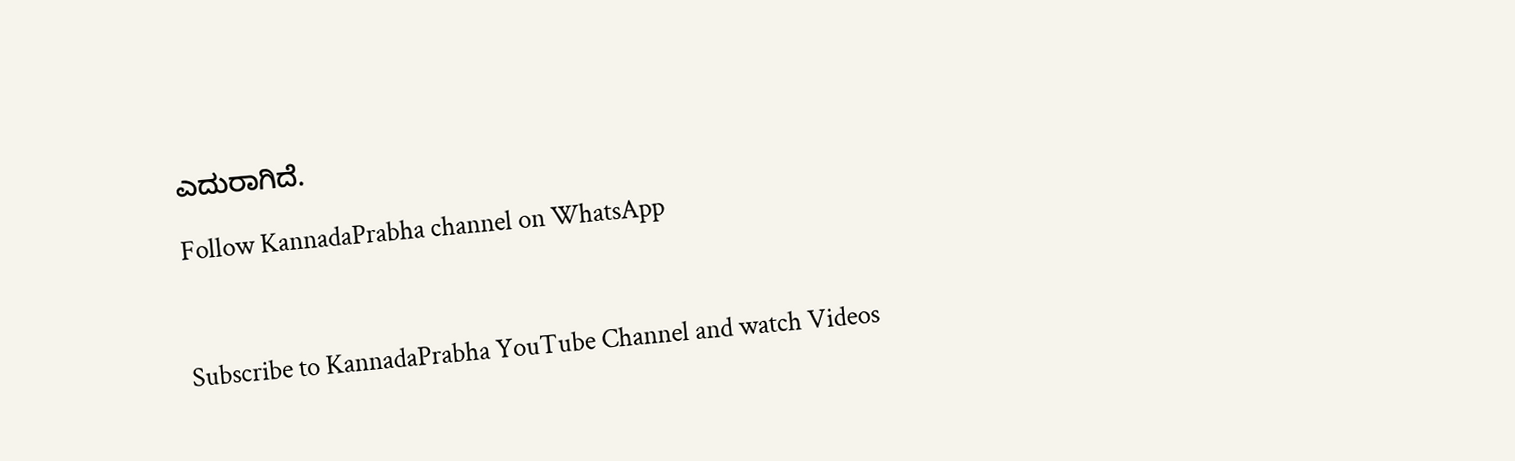ಎದುರಾಗಿದೆ.

Follow KannadaPrabha channel on WhatsApp



Subscribe to KannadaPrabha YouTube Channel and watch Videos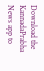Download the KannadaPrabha News app to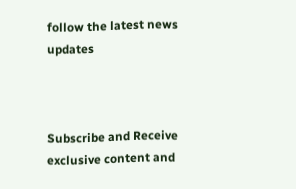follow the latest news updates



Subscribe and Receive exclusive content and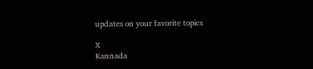updates on your favorite topics

X
Kannada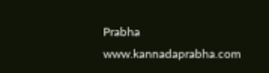Prabha
www.kannadaprabha.com